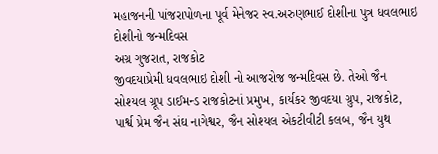મહાજનની પાંજરાપોળના પૂર્વ મેનેજર સ્વ.અરુણભાઈ દોશીના પુત્ર ધવલભાઇ દોશીનો જન્મદિવસ
અગ્ર ગુજરાત, રાજકોટ
જીવદયાપ્રેમી ધવલભાઇ દોશી નો આજરોજ જન્મદિવસ છે. તેઓ જૈન સોશ્યલ ગ્રૂપ ડાઈમન્ડ રાજકોટનાં પ્રમુખ, કાર્યકર જીવદયા ગ્રુપ, રાજકોટ, પાર્શ્વ પ્રેમ જૈન સંઘ નાગેશ્વર, જૈન સોશ્યલ એકટીવીટી કલબ, જૈન યુથ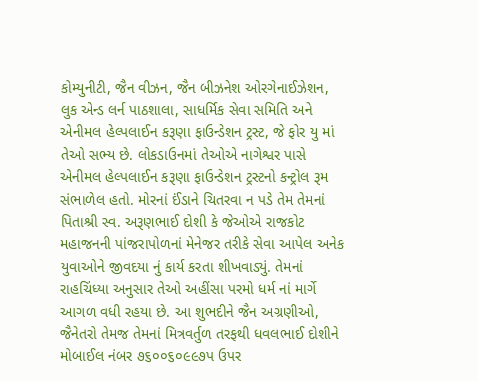કોમ્યુનીટી, જૈન વીઝન, જૈન બીઝનેશ ઓરગેનાઈઝેશન, લુક એન્ડ લર્ન પાઠશાલા, સાધર્મિક સેવા સમિતિ અને એનીમલ હેલ્પલાઈન કરૂણા ફાઉન્ડેશન ટ્રસ્ટ, જે ફોર યુ માં તેઓ સભ્ય છે. લોકડાઉનમાં તેઓએ નાગેશ્વર પાસે એનીમલ હેલ્પલાઈન કરૂણા ફાઉન્ડેશન ટ્રસ્ટનો કન્ટ્રોલ રૂમ સંભાળેલ હતો. મોરનાં ઈંડાને ચિતરવા ન પડે તેમ તેમનાં પિતાશ્રી સ્વ. અરૂણભાઈ દોશી કે જેઓએ રાજકોટ મહાજનની પાંજરાપોળનાં મેનેજર તરીકે સેવા આપેલ અનેક યુવાઓને જીવદયા નું કાર્ય કરતા શીખવાડ્યું. તેમનાં રાહચિંધ્યા અનુસાર તેઓ અહીંસા પરમો ધર્મ નાં માર્ગે આગળ વધી રહયા છે. આ શુભદીને જૈન અગ્રણીઓ, જૈનેતરો તેમજ તેમનાં મિત્રવર્તુળ તરફથી ધવલભાઈ દોશીને મોબાઈલ નંબર ૭૬૦૦૬૦૯૯૭પ ઉપર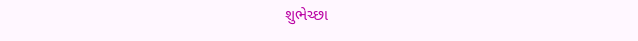શુભેચ્છા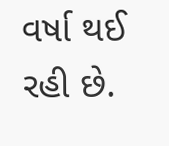વર્ષા થઈ રહી છે.